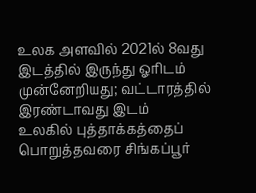உலக அளவில் 2021ல் 8வது இடத்தில் இருந்து ஓரிடம் முன்னேறியது; வட்டாரத்தில் இரண்டாவது இடம்
உலகில் புத்தாக்கத்தைப் பொறுத்தவரை சிங்கப்பூர்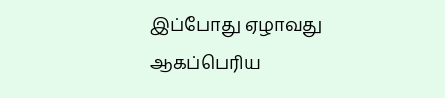இப்போது ஏழாவது ஆகப்பெரிய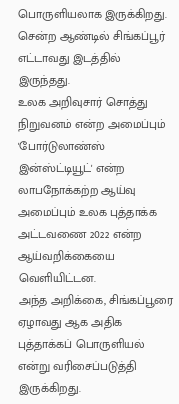பொருளியலாக இருக்கிறது. சென்ற ஆண்டில் சிங்கப்பூர் எட்டாவது இடத்தில் இருந்தது.
உலக அறிவுசார் சொத்து நிறுவனம் என்ற அமைப்பும் 'போர்டுலாண்ஸ் இன்ஸ்ட்டியூட்' என்ற லாபநோக்கற்ற ஆய்வு அமைப்பும் உலக புத்தாக்க அட்டவணை 2022 என்ற ஆய்வறிக்கையை வெளியிட்டன.
அந்த அறிக்கை, சிங்கப்பூரை ஏழாவது ஆக அதிக புத்தாக்கப் பொருளியல் என்று வரிசைப்படுத்தி இருக்கிறது.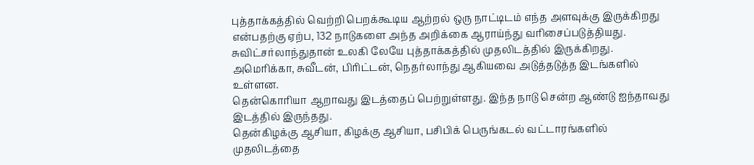புத்தாக்கத்தில் வெற்றி பெறக்கூடிய ஆற்றல் ஒரு நாட்டிடம் எந்த அளவுக்கு இருக்கிறது என்பதற்கு ஏற்ப, 132 நாடுகளை அந்த அறிக்கை ஆராய்ந்து வரிசைப்படுத்தியது.
சுவிட்சர்லாந்துதான் உலகி லேயே புத்தாக்கத்தில் முதலிடத்தில் இருக்கிறது. அமெரிக்கா, சுவீடன், பிரிட்டன், நெதர்லாந்து ஆகியவை அடுத்தடுத்த இடங்களில் உள்ளன.
தென்கொரியா ஆறாவது இடத்தைப் பெற்றுள்ளது. இந்த நாடு சென்ற ஆண்டு ஐந்தாவது இடத்தில் இருந்தது.
தென்கிழக்கு ஆசியா, கிழக்கு ஆசியா, பசிபிக் பெருங்கடல் வட்டாரங்களில் முதலிடத்தை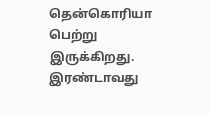தென்கொரியா பெற்று இருக்கிறது. இரண்டாவது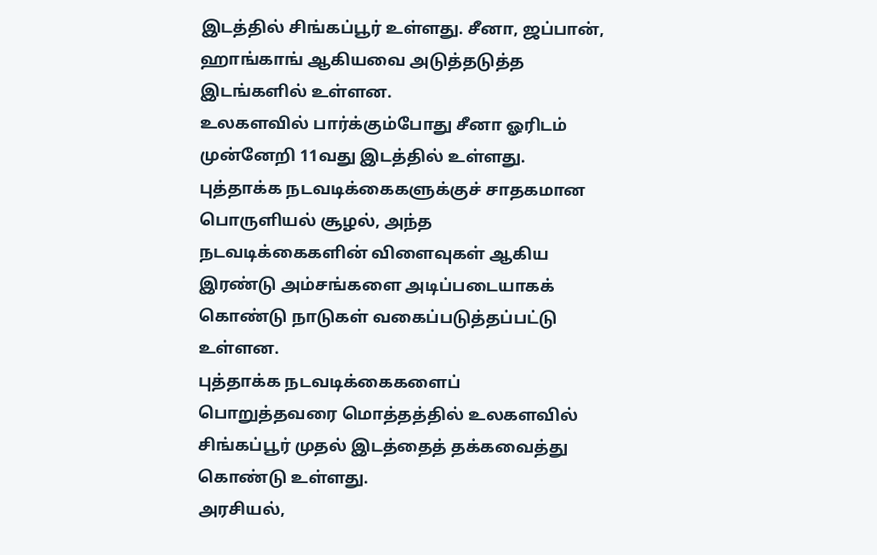இடத்தில் சிங்கப்பூர் உள்ளது. சீனா, ஜப்பான், ஹாங்காங் ஆகியவை அடுத்தடுத்த இடங்களில் உள்ளன.
உலகளவில் பார்க்கும்போது சீனா ஓரிடம் முன்னேறி 11வது இடத்தில் உள்ளது. புத்தாக்க நடவடிக்கைகளுக்குச் சாதகமான பொருளியல் சூழல், அந்த நடவடிக்கைகளின் விளைவுகள் ஆகிய இரண்டு அம்சங்களை அடிப்படையாகக் கொண்டு நாடுகள் வகைப்படுத்தப்பட்டு உள்ளன.
புத்தாக்க நடவடிக்கைகளைப் பொறுத்தவரை மொத்தத்தில் உலகளவில் சிங்கப்பூர் முதல் இடத்தைத் தக்கவைத்து கொண்டு உள்ளது.
அரசியல்,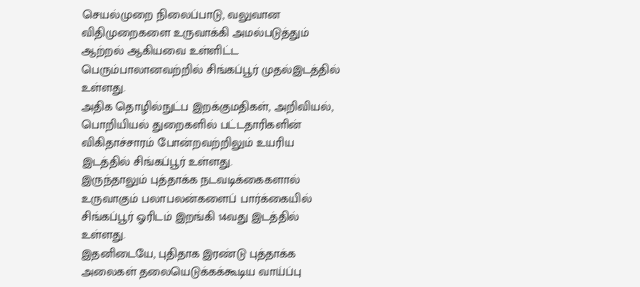செயல்முறை நிலைப்பாடு, வலுவான விதிமுறைகளை உருவாக்கி அமல்படுத்தும் ஆற்றல் ஆகியவை உள்ளிட்ட பெரும்பாலானவற்றில் சிங்கப்பூர் முதல்இடத்தில் உள்ளது.
அதிக தொழில்நுட்ப இறக்குமதிகள், அறிவியல், பொறியியல் துறைகளில் பட்டதாரிகளின் விகிதாச்சாரம் போன்றவற்றிலும் உயரிய இடத்தில் சிங்கப்பூர் உள்ளது.
இருந்தாலும் புத்தாக்க நடவடிக்கைகளால் உருவாகும் பலாபலன்களைப் பார்க்கையில் சிங்கப்பூர் ஓரிடம் இறங்கி 14வது இடத்தில் உள்ளது.
இதனிடையே, புதிதாக இரண்டு புத்தாக்க அலைகள் தலையெடுக்கக்கூடிய வாய்ப்பு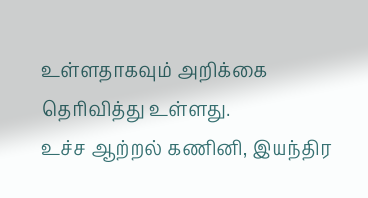உள்ளதாகவும் அறிக்கை தெரிவித்து உள்ளது.
உச்ச ஆற்றல் கணினி, இயந்திர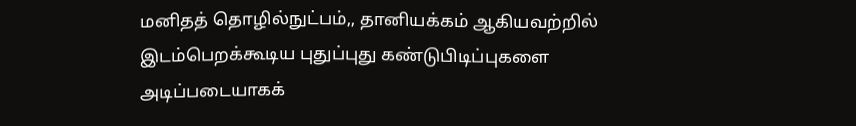மனிதத் தொழில்நுட்பம்,, தானியக்கம் ஆகியவற்றில் இடம்பெறக்கூடிய புதுப்புது கண்டுபிடிப்புகளை அடிப்படையாகக்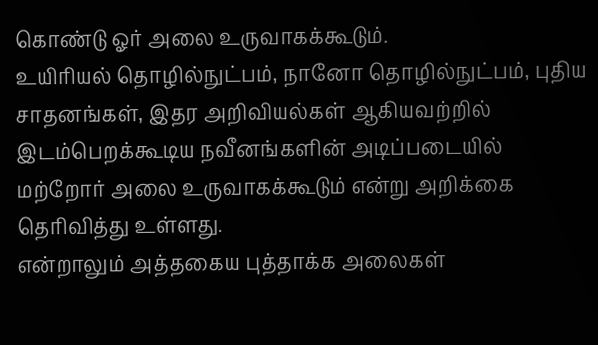கொண்டு ஓர் அலை உருவாகக்கூடும்.
உயிரியல் தொழில்நுட்பம், நானோ தொழில்நுட்பம், புதிய சாதனங்கள், இதர அறிவியல்கள் ஆகியவற்றில் இடம்பெறக்கூடிய நவீனங்களின் அடிப்படையில் மற்றோர் அலை உருவாகக்கூடும் என்று அறிக்கை தெரிவித்து உள்ளது.
என்றாலும் அத்தகைய புத்தாக்க அலைகள்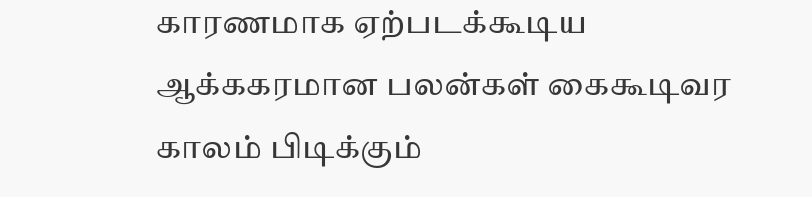காரணமாக ஏற்படக்கூடிய ஆக்ககரமான பலன்கள் கைகூடிவர காலம் பிடிக்கும்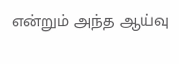என்றும் அந்த ஆய்வு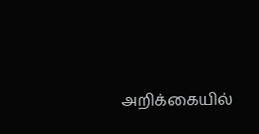அறிக்கையில்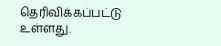தெரிவிக்கப்பட்டு உள்ளது.